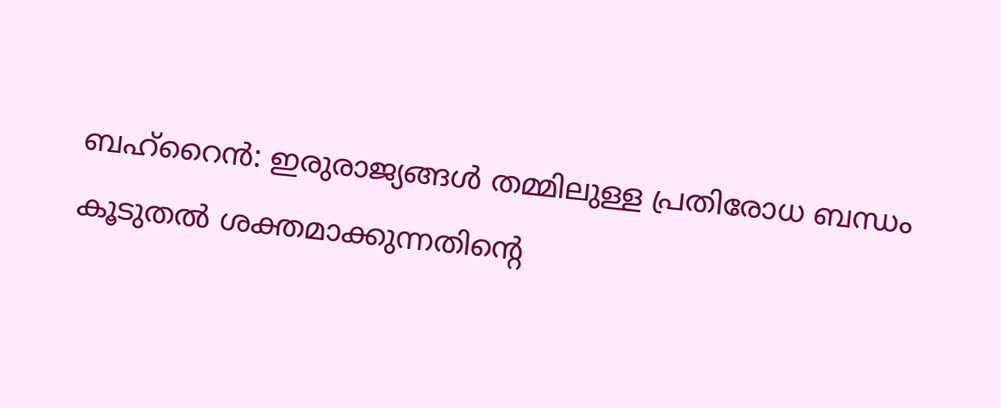ബഹ്റൈൻ: ഇരുരാജ്യങ്ങൾ തമ്മിലുള്ള പ്രതിരോധ ബന്ധം കൂടുതൽ ശക്തമാക്കുന്നതിന്റെ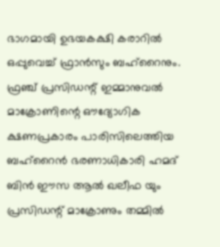ഭാഗമായി ഉഭയകക്ഷി കരാറിൽ ഒപ്പുവെച്ച് ഫ്രാൻസും ബഹ്റൈനും. ഫ്രഞ്ച് പ്രസിഡന്റ് ഇമ്മാനുവൽ മാക്രോണിന്റെ ഔദ്യോഗിക ക്ഷണപ്രകാരം പാരിസിലെത്തിയ ബഹ്റൈൻ ഭരണാധികാരി ഹമദ് ബിൻ ഈസ ആൽ ഖലീഫ യും പ്രസിഡന്റ് മാക്രോണും തമ്മിൽ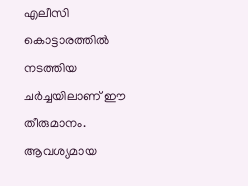എലീസി കൊട്ടാരത്തിൽ നടത്തിയ ചർച്ചയിലാണ് ഈ തീരുമാനം. ആവശ്യമായ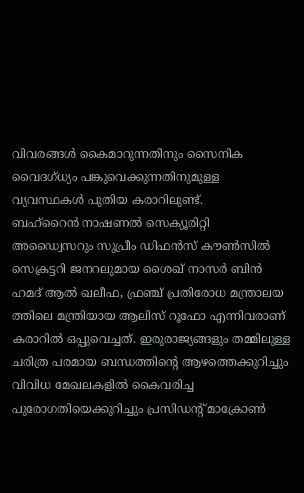വിവരങ്ങൾ കൈമാറുന്നതിനും സൈനിക വൈദഗ്ധ്യം പങ്കുവെക്കുന്നതിനുമുള്ള വ്യവസ്ഥകൾ പുതിയ കരാറിലുണ്ട്.
ബഹ്റൈൻ നാഷണൽ സെക്യൂരിറ്റി അഡ്വൈസറും സുപ്രീം ഡിഫൻസ് കൗൺസിൽ സെക്രട്ടറി ജനറലുമായ ശൈഖ് നാസർ ബിൻ ഹമദ് ആൽ ഖലീഫ, ഫ്രഞ്ച് പ്രതിരോധ മന്ത്രാലയ ത്തിലെ മന്ത്രിയായ ആലിസ് റൂഫോ എന്നിവരാണ് കരാറിൽ ഒപ്പുവെച്ചത്. ഇരുരാജ്യങ്ങളും തമ്മിലുള്ള ചരിത്ര പരമായ ബന്ധത്തിന്റെ ആഴത്തെക്കുറിച്ചും വിവിധ മേഖലകളിൽ കൈവരിച്ച പുരോഗതിയെക്കുറിച്ചും പ്രസിഡന്റ് മാക്രോൺ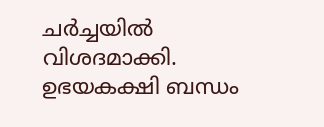ചർച്ചയിൽ വിശദമാക്കി.
ഉഭയകക്ഷി ബന്ധം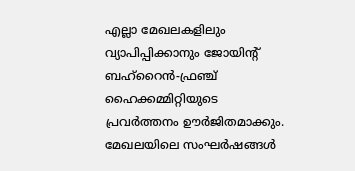എല്ലാ മേഖലകളിലും വ്യാപിപ്പിക്കാനും ജോയിന്റ് ബഹ്റൈൻ-ഫ്രഞ്ച് ഹൈക്കമ്മിറ്റിയുടെ പ്രവർത്തനം ഊർജിതമാക്കും. മേഖലയിലെ സംഘർഷങ്ങൾ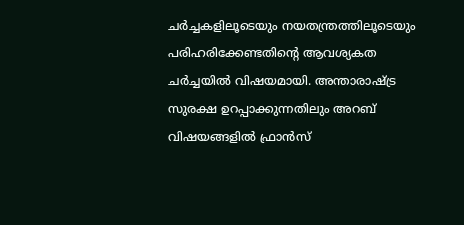ചർച്ചകളിലൂടെയും നയതന്ത്രത്തിലൂടെയും പരിഹരിക്കേണ്ടതിന്റെ ആവശ്യകത ചർച്ചയിൽ വിഷയമായി. അന്താരാഷ്ട്ര സുരക്ഷ ഉറപ്പാക്കുന്നതിലും അറബ് വിഷയങ്ങളിൽ ഫ്രാൻസ്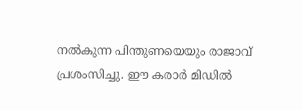നൽകുന്ന പിന്തുണയെയും രാജാവ് പ്രശംസിച്ചു. ഈ കരാർ മിഡിൽ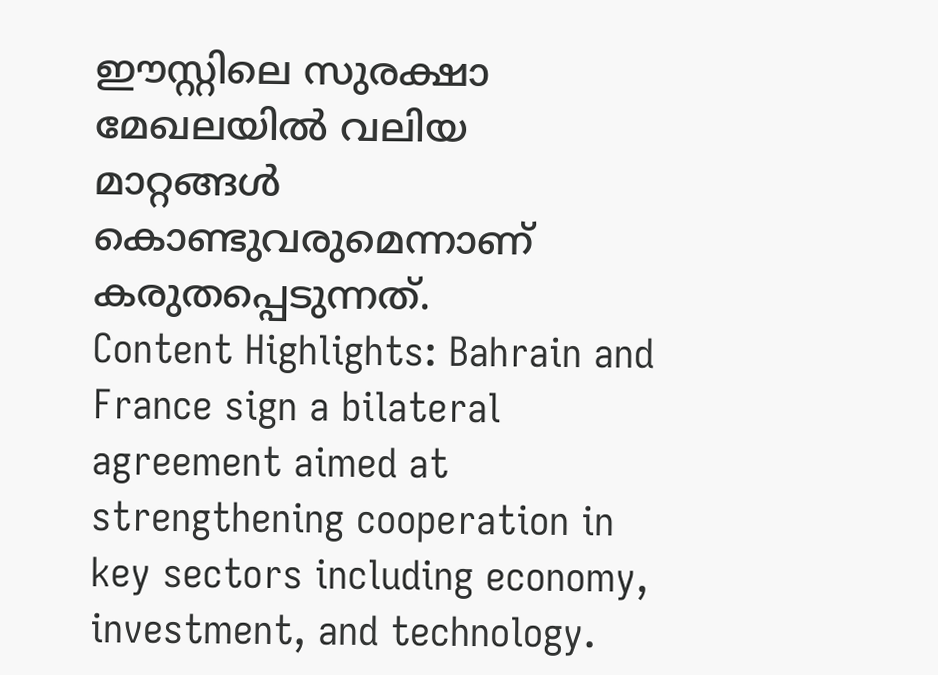ഈസ്റ്റിലെ സുരക്ഷാ മേഖലയിൽ വലിയ മാറ്റങ്ങൾ കൊണ്ടുവരുമെന്നാണ് കരുതപ്പെടുന്നത്.
Content Highlights: Bahrain and France sign a bilateral agreement aimed at strengthening cooperation in key sectors including economy, investment, and technology.